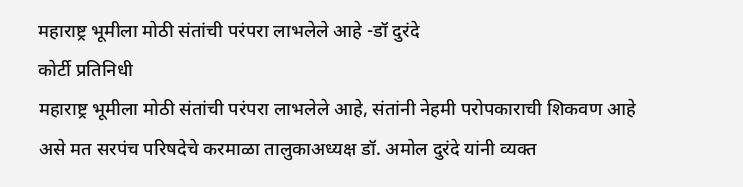महाराष्ट्र भूमीला मोठी संतांची परंपरा लाभलेले आहे -डॉ दुरंदे
कोर्टी प्रतिनिधी
महाराष्ट्र भूमीला मोठी संतांची परंपरा लाभलेले आहे, संतांनी नेहमी परोपकाराची शिकवण आहे
असे मत सरपंच परिषदेचे करमाळा तालुकाअध्यक्ष डॉ. अमोल दुरंदे यांनी व्यक्त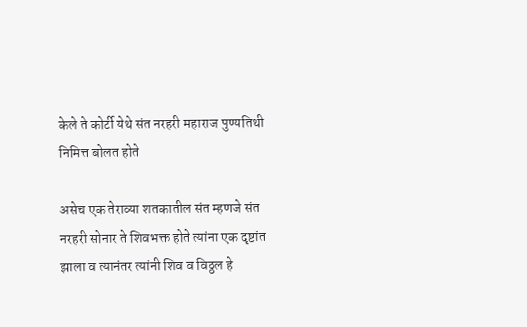केले ते कोर्टी येथे संत नरहरी महाराज पुण्यतिथी निमित्त बोलत होते

असेच एक तेराव्या शतकातील संत म्हणजे संत नरहरी सोनार ते शिवभक्त होते त्यांना एक दृष्टांत झाला व त्यानंतर त्यांनी शिव व विठ्ठल हे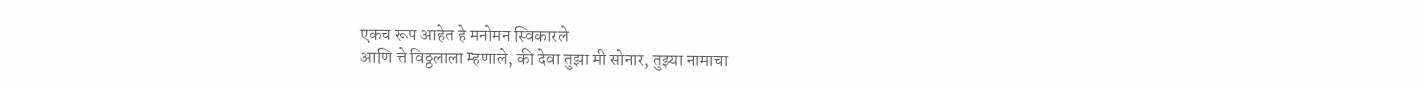एकच रूप आहेत हे मनोमन स्विकारले
आणि त्ते विठ्ठलाला म्हणाले, की देवा तुझा मी सोनार, तुझ्या नामाचा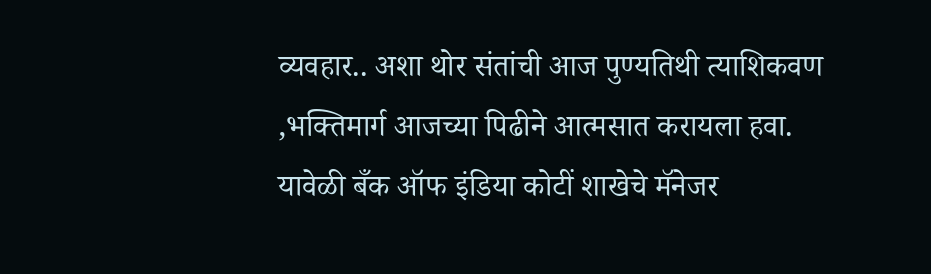व्यवहार.. अशा थोर संतांची आज पुण्यतिथी त्याशिकवण ,भक्तिमार्ग आजच्या पिढीने आत्मसात करायला हवा.
यावेळी बँक ऑफ इंडिया कोटीं शाखेचे मॅनेजर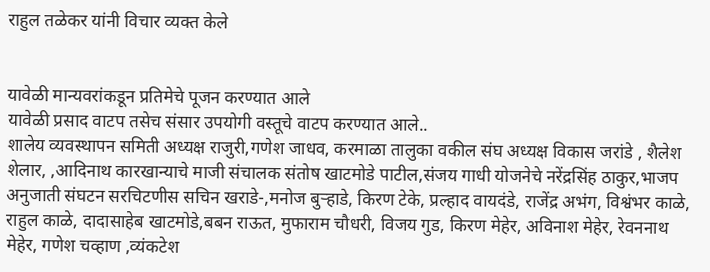राहुल तळेकर यांनी विचार व्यक्त केले


यावेळी मान्यवरांकडून प्रतिमेचे पूजन करण्यात आले
यावेळी प्रसाद वाटप तसेच संसार उपयोगी वस्तूचे वाटप करण्यात आले..
शालेय व्यवस्थापन समिती अध्यक्ष राजुरी,गणेश जाधव, करमाळा तालुका वकील संघ अध्यक्ष विकास जरांडे , शैलेश शेलार, ,आदिनाथ कारखान्याचे माजी संचालक संतोष खाटमोडे पाटील,संजय गाधी योजनेचे नरेंद्रसिंह ठाकुर,भाजप अनुजाती संघटन सरचिटणीस सचिन खराडे-,मनोज बुऱ्हाडे, किरण टेके, प्रल्हाद वायदंडे, राजेंद्र अभंग, विश्वंभर काळे, राहुल काळे, दादासाहेब खाटमोडे,बबन राऊत, मुफाराम चौधरी, विजय गुड, किरण मेहेर, अविनाश मेहेर, रेवननाथ मेहेर, गणेश चव्हाण ,व्यंकटेश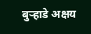बुऱ्हाडे अक्षय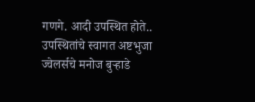गणगे. आदी उपस्थित होते.. उपस्थितांचे स्वागत अष्टभुजा ज्वेलर्सचे मनोज बुऱ्हाडे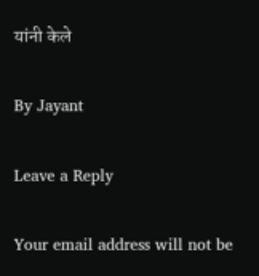यांनी केले

By Jayant

Leave a Reply

Your email address will not be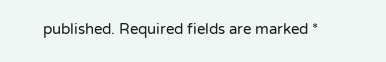published. Required fields are marked *